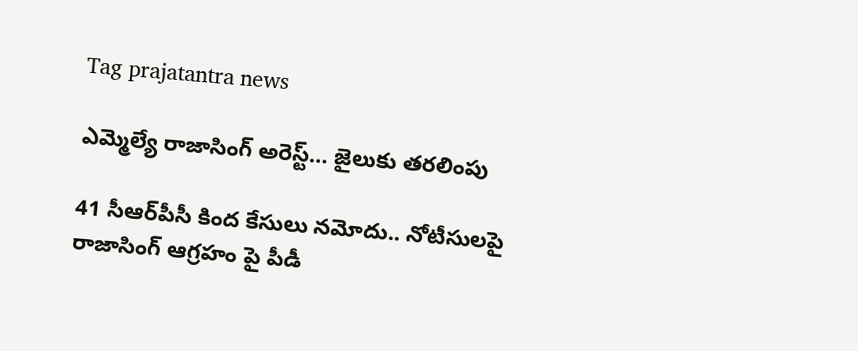Tag prajatantra news

ఎమ్మెల్యే రాజాసింగ్‌ అరెస్ట్… జైలుకు తరలింపు

41 సీఆర్‌పీసీ కింద కేసులు నమోదు.. నోటీసులపై రాజాసింగ్‌ ఆ‌గ్రహం పై పీడీ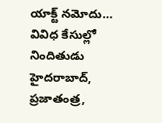యాక్ట్ ‌నమోదు… వివిధ కేసుల్లో నిందితుడు హైదరాబాద్‌, ప్రజాతంత్ర,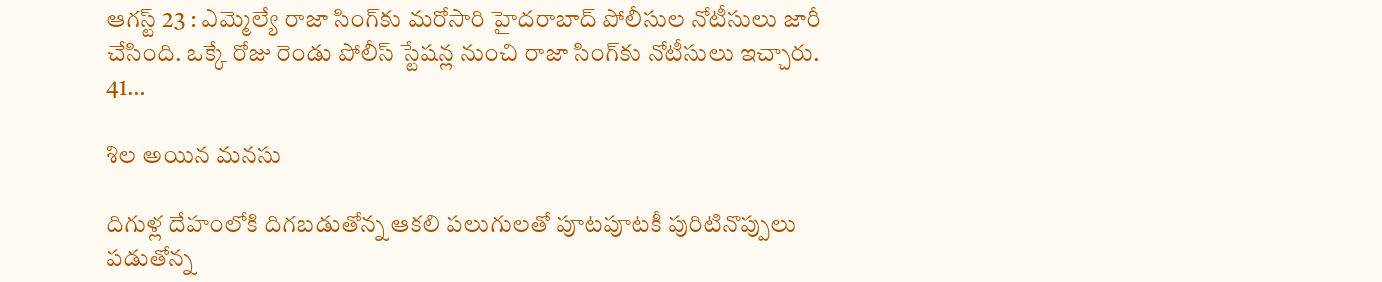ఆగస్ట్ 23 : ఎమ్మెల్యే రాజా సింగ్‌కు మరోసారి హైదరాబాద్‌ ‌పోలీసుల నోటీసులు జారీ చేసింది. ఒక్కే రోజు రెండు పోలీస్‌ ‌స్టేషన్ల నుంచి రాజా సింగ్‌కు నోటీసులు ఇచ్చారు. 41…

శిల అయిన మనసు

దిగుళ్ల దేహంలోకి దిగబడుతోన్న ఆకలి పలుగులతో పూటపూటకీ పురిటినొప్పులు పడుతోన్న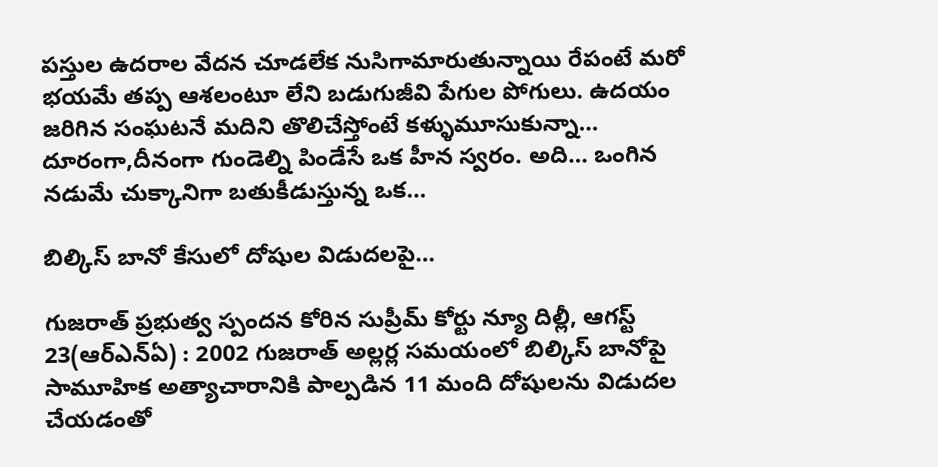పస్తుల ఉదరాల వేదన చూడలేక నుసిగామారుతున్నాయి రేపంటే మరో భయమే తప్ప ఆశలంటూ లేని బడుగుజీవి పేగుల పోగులు. ఉదయం జరిగిన సంఘటనే మదిని తొలిచేస్తోంటే కళ్ళుమూసుకున్నా… దూరంగా,దీనంగా గుండెల్ని పిండేసే ఒక హీన స్వరం. అది… ఒంగిన నడుమే చుక్కానిగా బతుకీడుస్తున్న ఒక…

బిల్కిస్‌ ‌బానో కేసులో దోషుల విడుదలపై…

గుజరాత్‌ ‌ప్రభుత్వ స్పందన కోరిన సుప్రీమ్‌ ‌కోర్టు న్యూ దిల్లీ, ఆగస్ట్ 23(ఆర్‌ఎన్‌ఏ) : 2002 గుజరాత్‌ అల్లర్ల సమయంలో బిల్కిస్‌ ‌బానోపై సామూహిక అత్యాచారానికి పాల్పడిన 11 మంది దోషులను విడుదల చేయడంతో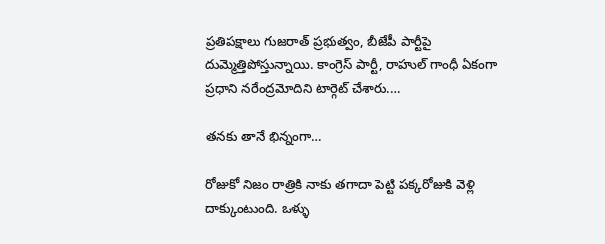ప్రతిపక్షాలు గుజరాత్‌ ‌ప్రభుత్వం, బీజేపీ పార్టీపై దుమ్మెత్తిపోస్తున్నాయి. కాంగ్రెస్‌ ‌పార్టీ, రాహుల్‌ ‌గాంధీ ఏకంగా ప్రధాని నరేంద్రమోదిని టార్గెట్‌ ‌చేశారు.…

తనకు తానే భిన్నంగా…

రోజుకో నిజం రాత్రికి నాకు తగాదా పెట్టి పక్కరోజుకి వెళ్లి దాక్కుంటుంది. ఒళ్ళు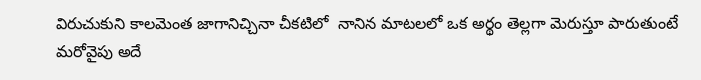విరుచుకుని కాలమెంత జాగానిచ్చినా చీకటిలో  నానిన మాటలలో ఒక అర్థం తెల్లగా మెరుస్తూ పారుతుంటే మరోవైపు అదే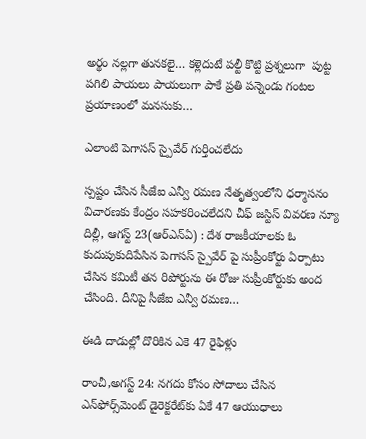అర్థం నల్లగా తునకలై… కళ్లెదుటే పల్టీ కొట్టి ప్రశ్నలుగా  పుట్ట పగిలి పాయలు పాయలుగా పాకే ప్రతి పన్నెండు గంటల ప్రయాణంలో మనసుకు…

ఎలాంటి పెగాసస్‌ ‌స్పైవేర్‌ ‌గుర్తించలేదు

స్పష్టం చేసిన సీజేఐ ఎన్వీ రమణ నేతృత్వంలోని ధర్మాసనం విచారణకు కేంద్రం సహకరించలేదని చీఫ్‌ ‌జస్టిస్‌ ‌వివరణ న్యూ దిల్లీ, ఆగస్ట్ 23(ఆర్‌ఎన్‌ఏ) : దేశ రాజకీయాలకు ఓ కుదుపుకుదిపేసిన పెగాసస్‌ ‌స్పైవేర్‌ ‌పై సుప్రీంకోర్టు ఏర్పాటు చేసిన కమిటీ తన రిపోర్టును ఈ రోజు సుప్రీంకోర్టుకు అంద చేసింది. దీనిపై సీజేఐ ఎన్వీ రమణ…

ఈడి దాడుల్లో దొరికిన ఎకె 47 రైఫిళ్లు

రాంచీ,అగస్ట్ 24: నగదు కోసం సోదాలు చేసిన ఎన్‌ఫోర్స్‌మెంట్‌ ‌డైరెక్టరేట్‌కు ఏకే 47 ఆయుధాలు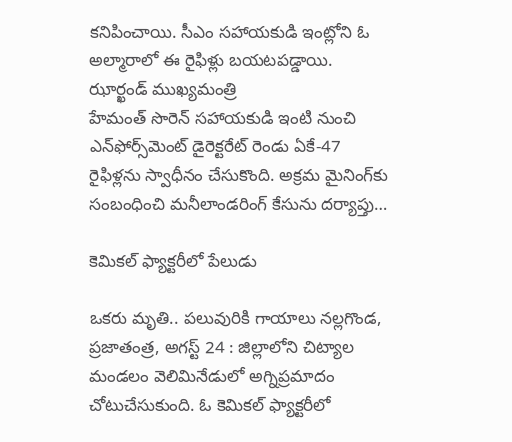కనిపించాయి. సీఎం సహాయకుడి ఇంట్లోని ఓ అల్మారాలో ఈ రైఫిళ్లు బయటపడ్డాయి. ఝార్ఖండ్‌ ‌ముఖ్యమంత్రి హేమంత్‌ ‌సొరెన్‌ ‌సహాయకుడి ఇంటి నుంచి ఎన్‌ఫోర్స్‌మెంట్‌ ‌డైరెక్టరేట్‌ ‌రెండు ఏకే-47 రైఫిళ్లను స్వాధీనం చేసుకొంది. అక్రమ మైనింగ్‌కు సంబంధించి మనీలాండరింగ్‌ ‌కేసును దర్యాప్తు…

కెమికల్‌ ‌ఫ్యాక్టరీలో పేలుడు

ఒకరు మృతి.. పలువురికి గాయాలు నల్లగొండ, ప్రజాతంత్ర, అగస్ట్ 24 : జిల్లాలోని చిట్యాల మండలం వెలిమినేడులో అగ్నిప్రమాదం చోటుచేసుకుంది. ఓ కెమికల్‌ ‌ఫ్యాక్టరీలో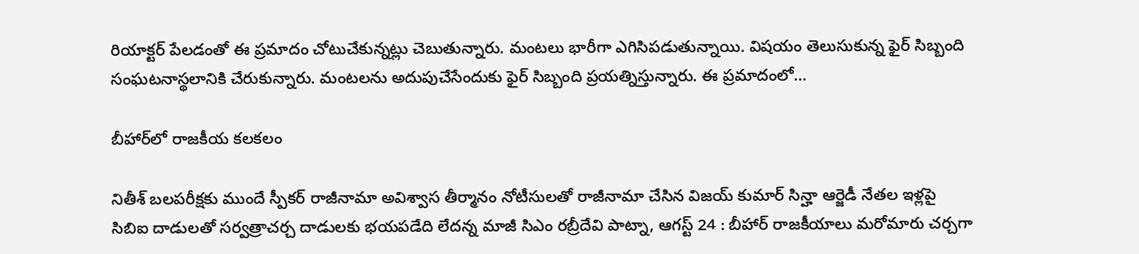రియాక్టర్‌ ‌పేలడంతో ఈ ప్రమాదం చోటుచేకున్నట్లు చెబుతున్నారు. మంటలు భారీగా ఎగిసిపడుతున్నాయి. విషయం తెలుసుకున్న ఫైర్‌ ‌సిబ్బంది సంఘటనాస్థలానికి చేరుకున్నారు. మంటలను అదుపుచేసేందుకు ఫైర్‌ ‌సిబ్బంది ప్రయత్నిస్తున్నారు. ఈ ప్రమాదంలో…

బీహార్‌లో రాజకీయ కలకలం

నితీశ్‌ ‌బలపరీక్షకు ముందే స్పీకర్‌ ‌రాజీనామా అవిశ్వాస తీర్మానం నోటీసులతో రాజీనామా చేసిన విజయ్‌ ‌కుమార్‌ ‌సిన్హా ఆర్జెడీ నేతల ఇళ్లపై సిబిఐ దాడులతో సర్వత్రాచర్చ దాడులకు భయపడేది లేదన్న మాజీ సిఎం రబ్రీదేవి పాట్నా, ఆగస్ట్ 24 : బీహార్‌ ‌రాజకీయాలు మరోమారు చర్చగా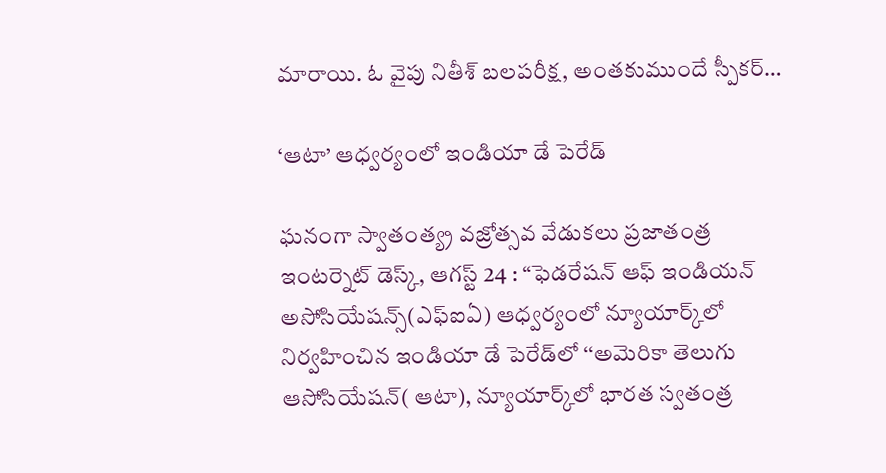మారాయి. ఓ వైపు నితీశ్‌ ‌బలపరీక్ష, అంతకుముందే స్పీకర్‌…

‘ఆటా’ ఆధ్వర్యంలో ఇండియా డే పెరేడ్‌

ఘనంగా స్వాతంత్య్ర వజ్రోత్సవ వేడుకలు ప్రజాతంత్ర ఇంటర్నెట్‌ ‌డెస్క్, ఆగస్ట్ 24 : ‘‘ఫెడరేషన్‌ ఆఫ్‌ ఇం‌డియన్‌ అసోసియేషన్స్(ఎఫ్‌ఐఏ) ఆధ్వర్యంలో న్యూయార్క్‌లో నిర్వహించిన ఇండియా డే పెరేడ్‌లో ‘‘అమెరికా తెలుగు ఆసోసియేషన్‌( ఆటా), న్యూయార్క్‌లో భారత స్వతంత్ర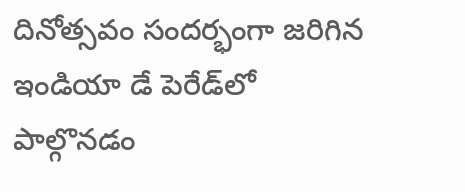దినోత్సవం సందర్భంగా జరిగిన ఇండియా డే పెరేడ్‌లో పాల్గొనడం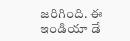జరిగింది. ఈ ఇండియా డే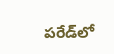పరేడ్‌లో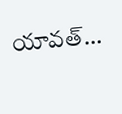యావత్‌…